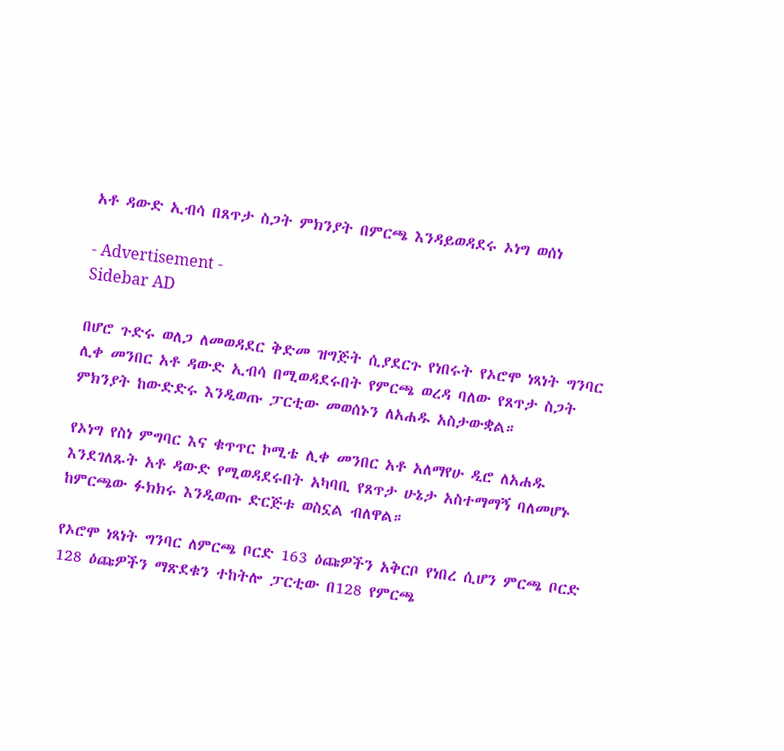አቶ ዳውድ ኢብሳ በጸጥታ ስጋት ምክንያት በምርጫ እንዳይወዳደሩ ኦነግ ወሰነ

- Advertisement -
Sidebar AD

በሆሮ ጉድሩ ወለጋ ለመወዳደር ቅድመ ዝግጅት ሲያደርጉ የነበሩት የኦሮሞ ነጻነት ግንባር ሊቀ መንበር አቶ ዳውድ ኢብሳ በሚወዳደሩበት የምርጫ ወረዳ ባለው የጸጥታ ስጋት ምክንያት ከውድድሩ እንዲወጡ ፓርቲው መወሰኑን ለአሐዱ አስታውቋል።

የኦነግ የስነ ምግባር እና ቁጥጥር ኮሚቴ ሊቀ መንበር አቶ አለማየሁ ዲሮ ለአሐዱ እንደገለጹት አቶ ዳውድ የሚወዳደሩበት አካባቢ የጸጥታ ሁኔታ አስተማማኝ ባለመሆኑ ከምርጫው ፉክክሩ እንዲወጡ ድርጅቱ ወስኗል ብለዋል።

የኦሮሞ ነጻነት ግንባር ለምርጫ ቦርድ 163 ዕጩዎችን አቅርቦ የነበረ ሲሆን ምርጫ ቦርድ 128 ዕጩዎችን ማጽደቁን ተከትሎ ፓርቲው በ128 የምርጫ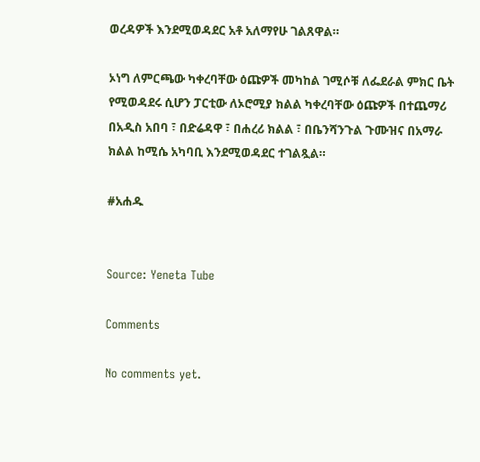ወረዳዎች እንደሚወዳደር አቶ አለማየሁ ገልጸዋል።

ኦነግ ለምርጫው ካቀረባቸው ዕጩዎች መካከል ገሚሶቹ ለፌደራል ምክር ቤት የሚወዳደሩ ሲሆን ፓርቲው ለኦሮሚያ ክልል ካቀረባቸው ዕጩዎች በተጨማሪ በአዲስ አበባ ፣ በድሬዳዋ ፣ በሐረሪ ክልል ፣ በቤንሻንጉል ጉሙዝና በአማራ ክልል ከሚሴ አካባቢ እንደሚወዳደር ተገልጿል።

#አሐዱ


Source: Yeneta Tube

Comments

No comments yet.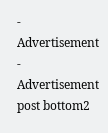- Advertisement -
Advertisement post bottom2